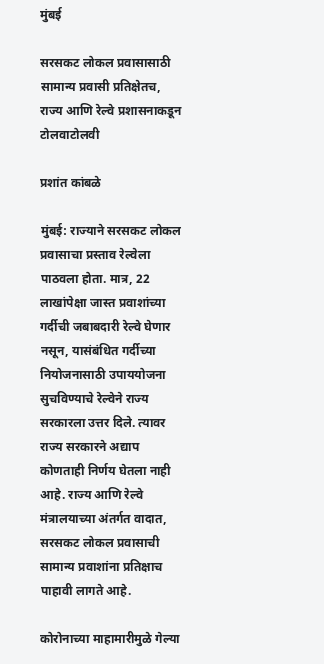मुंबई

सरसकट लोकल प्रवासासाठी सामान्य प्रवासी प्रतिक्षेतच, राज्य आणि रेल्वे प्रशासनाकडून टोलवाटोलवी

प्रशांत कांबळे

मुंबई: राज्याने सरसकट लोकल प्रवासाचा प्रस्ताव रेल्वेला पाठवला होता. मात्र, 22 लाखांपेक्षा जास्त प्रवाशांच्या गर्दीची जबाबदारी रेल्वे घेणार नसून, यासंबंधित गर्दीच्या नियोजनासाठी उपाययोजना सुचविण्याचे रेल्वेने राज्य सरकारला उत्तर दिले. त्यावर राज्य सरकारने अद्याप कोणताही निर्णय घेतला नाही आहे. राज्य आणि रेल्वे मंत्रालयाच्या अंतर्गत वादात, सरसकट लोकल प्रवासाची सामान्य प्रवाशांना प्रतिक्षाच पाहावी लागते आहे.

कोरोनाच्या माहामारीमुळे गेल्या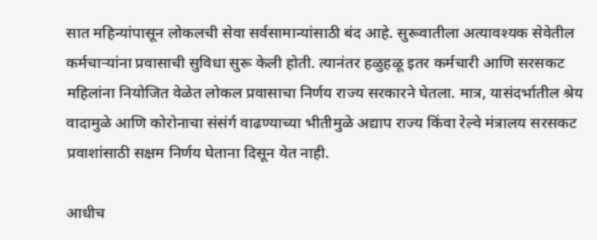सात महिन्यांपासून लोकलची सेवा सर्वसामान्यांसाठी बंद आहे. सुरूवातीला अत्यावश्यक सेवेतील कर्मचाऱ्यांना प्रवासाची सुविधा सुरू केली होती. त्यानंतर हळुहळू इतर कर्मचारी आणि सरसकट महिलांना नियोजित वेळेत लोकल प्रवासाचा निर्णय राज्य सरकारने घेतला. मात्र, यासंदर्भातील श्रेय वादामुळे आणि कोरोनाचा संसंर्ग वाढण्याच्या भीतीमुळे अद्याप राज्य किंवा रेल्वे मंत्रालय सरसकट प्रवाशांसाठी सक्षम निर्णय घेताना दिसून येत नाही.

आधीच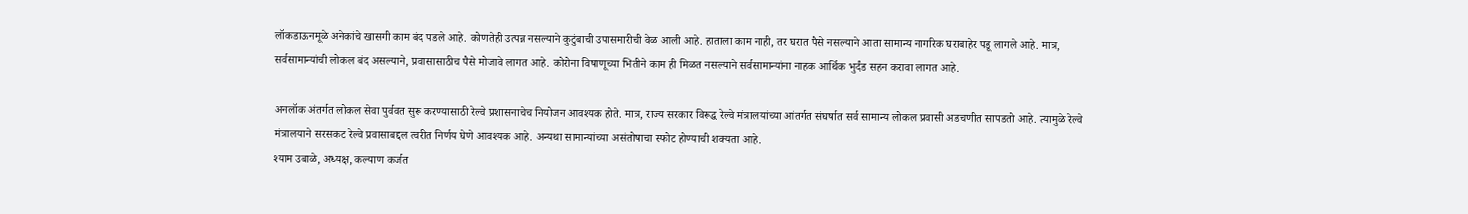लॉकडाऊनमूळे अनेकांचे खासगी काम बंद पडले आहे. कोणतेही उत्पन्न नसल्याने कुटुंबाची उपासमारीची वेळ आली आहे. हाताला काम नाही, तर घरात पैसे नसल्याने आता सामान्य नागरिक घराबाहेर पडू लागले आहे. मात्र, सर्वसामान्यांची लोकल बंद असल्याने, प्रवासासाठीच पैसे मोजावे लागत आहे. कोरोना विषाणूच्या भितीने काम ही मिळत नसल्याने सर्वसामान्यांना नाहक आर्थिक भुर्दंड सहन करावा लागत आहे.

अनलॉक अंतर्गत लोकल सेवा पुर्ववत सुरू करण्यासाठी रेल्वे प्रशासनाचेच नियोजन आवश्यक होते. मात्र, राज्य सरकार विरूद्ध रेल्वे मंत्रालयांच्या आंतर्गत संघर्षात सर्व सामान्य लोकल प्रवासी अडचणीत सापडतो आहे. त्यामुळे रेल्वे मंत्रालयाने सरसकट रेल्वे प्रवासाबद्दल त्वरीत निर्णय घेणे आवश्यक आहे. अन्यथा सामान्यांच्या असंतोषाचा स्फोट होण्याची शक्यता आहे.
श्याम उबाळे, अध्यक्ष, कल्याण कर्जत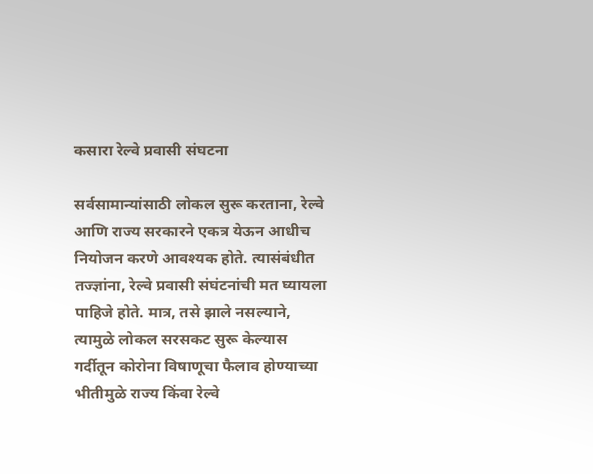कसारा रेल्वे प्रवासी संघटना

सर्वसामान्यांसाठी लोकल सुरू करताना, रेल्वे आणि राज्य सरकारने एकत्र येऊन आधीच नियोजन करणे आवश्यक होते. त्यासंबंधीत तज्ज्ञांना, रेल्वे प्रवासी संघंटनांची मत घ्यायला पाहिजे होते. मात्र, तसे झाले नसल्याने, त्यामुळे लोकल सरसकट सुरू केल्यास गर्दीतून कोरोना विषाणूचा फैलाव होण्याच्या भीतीमुळे राज्य किंवा रेल्वे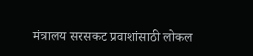मंत्रालय सरसकट प्रवाशांसाठी लोकल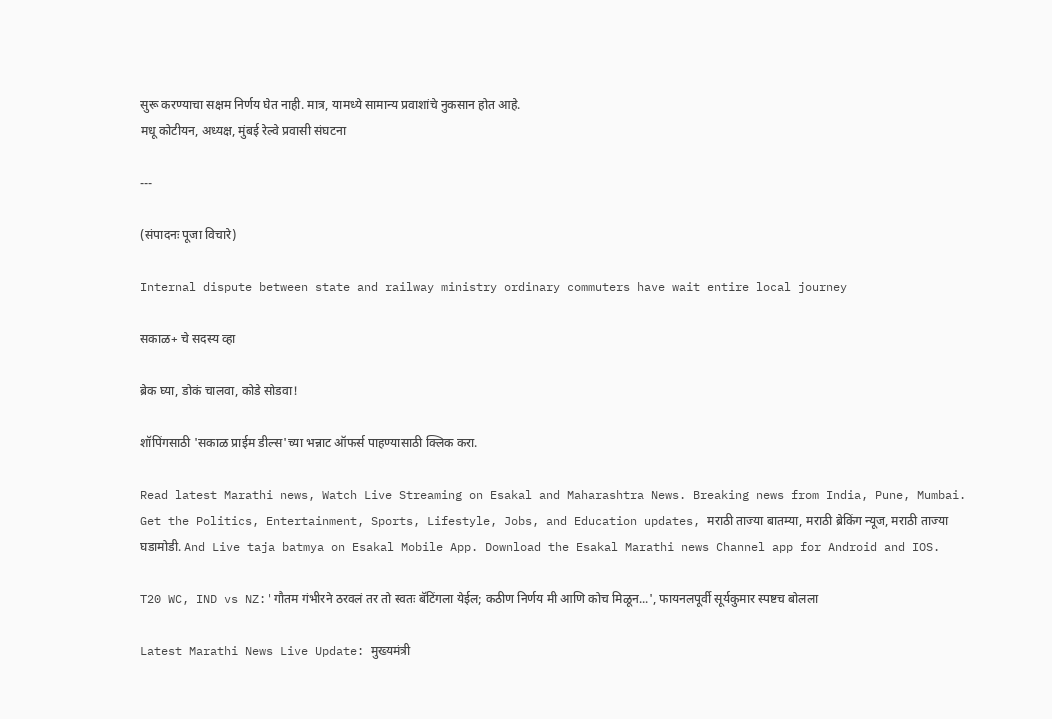सुरू करण्याचा सक्षम निर्णय घेत नाही. मात्र, यामध्ये सामान्य प्रवाशांचे नुकसान होत आहे.
मधू कोटीयन, अध्यक्ष, मुंबई रेल्वे प्रवासी संघटना

---

(संपादनः पूजा विचारे)

Internal dispute between state and railway ministry ordinary commuters have wait entire local journey

सकाळ+ चे सदस्य व्हा

ब्रेक घ्या, डोकं चालवा, कोडे सोडवा!

शॉपिंगसाठी 'सकाळ प्राईम डील्स'च्या भन्नाट ऑफर्स पाहण्यासाठी क्लिक करा.

Read latest Marathi news, Watch Live Streaming on Esakal and Maharashtra News. Breaking news from India, Pune, Mumbai. Get the Politics, Entertainment, Sports, Lifestyle, Jobs, and Education updates, मराठी ताज्या बातम्या, मराठी ब्रेकिंग न्यूज, मराठी ताज्या घडामोडी. And Live taja batmya on Esakal Mobile App. Download the Esakal Marathi news Channel app for Android and IOS.

T20 WC, IND vs NZ:'गौतम गंभीरने ठरवलं तर तो स्वतः बॅटिंगला येईल; कठीण निर्णय मी आणि कोच मिळून...', फायनलपूर्वी सूर्यकुमार स्पष्टच बोलला

Latest Marathi News Live Update: मुख्यमंत्री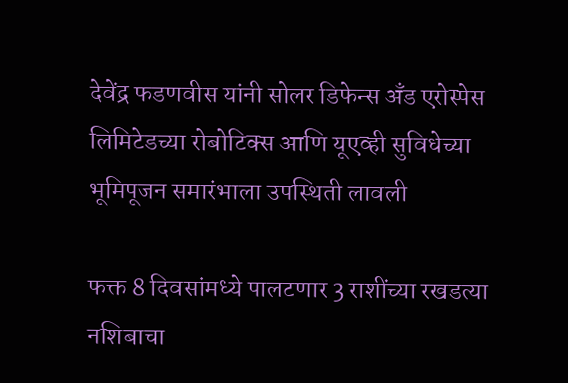देवेंद्र फडणवीस यांनी सोलर डिफेन्स अँड एरोस्पेस लिमिटेडच्या रोबोटिक्स आणि यूएव्ही सुविधेच्या भूमिपूजन समारंभाला उपस्थिती लावली

फक्त 8 दिवसांमध्ये पालटणार 3 राशींच्या रखडत्या नशिबाचा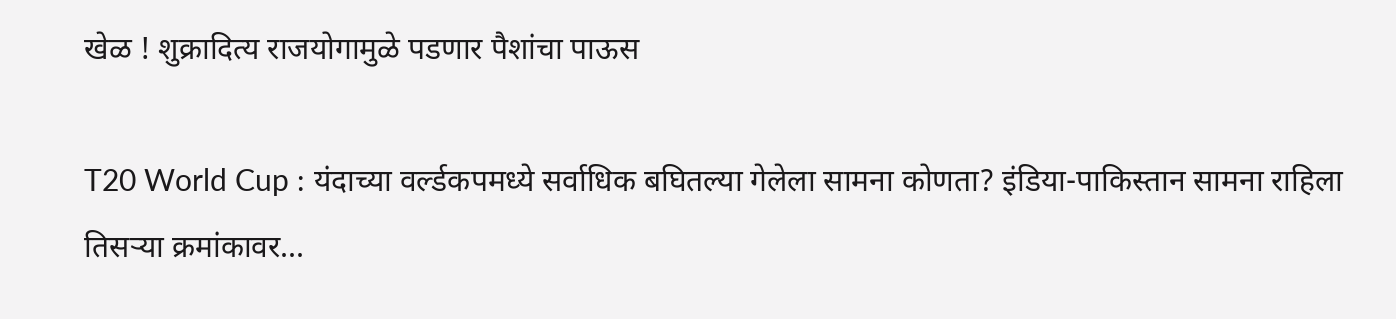खेळ ! शुक्रादित्य राजयोगामुळे पडणार पैशांचा पाऊस

T20 World Cup : यंदाच्या वर्ल्डकपमध्ये सर्वाधिक बघितल्या गेलेला सामना कोणता? इंडिया-पाकिस्तान सामना राहिला तिसऱ्या क्रमांकावर...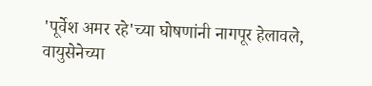'पूर्वेश अमर रहे'च्या घोषणांनी नागपूर हेलावले, वायुसेनेच्या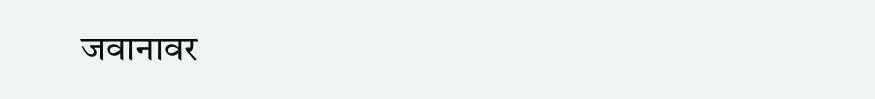जवानावर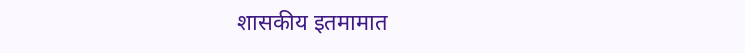शासकीय इतमामात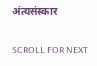अंत्यसंस्कार

SCROLL FOR NEXT